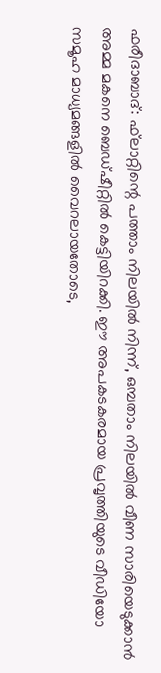ഫരീദാബാദ്: ഫ്‌ലാറ്റിന്റെ പത്താം നിലയില്‍ നിന്ന്, ഒമ്പതാം നിലയില്‍ വീണ സാരിയെടുക്കാന്‍ അമ്മ മകനെ ബെഡ്ഷീറ്റില്‍ കെട്ടിയിറക്കി. ഈ അപകടകരമായ പ്രവൃത്തിയുടെ വീഡിയോ സമൂഹ മാധ്യമങ്ങളില്‍ വൈറലായതോടെ,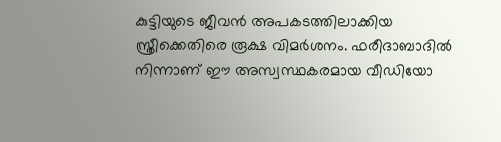കുട്ടിയുടെ ജീവന്‍ അപകടത്തിലാക്കിയ സ്ത്രീക്കെതിരെ രൂക്ഷ വിമര്‍ശനം. ഫരീദാബാദില്‍ നിന്നാണ് ഈ അസ്വസ്ഥകരമായ വീഡിയോ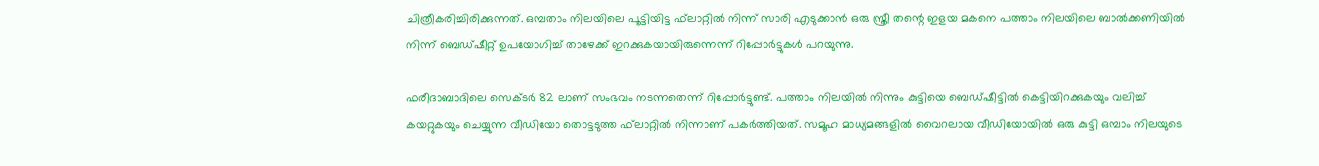ചിത്രീകരിച്ചിരിക്കുന്നത്. ഒമ്പതാം നിലയിലെ പൂട്ടിയിട്ട ഫ്‌ലാറ്റില്‍ നിന്ന് സാരി എടുക്കാന്‍ ഒരു സ്ത്രീ തന്റെ ഇളയ മകനെ പത്താം നിലയിലെ ബാല്‍ക്കണിയില്‍ നിന്ന് ബെഡ്ഷീറ്റ് ഉപയോഗിച്ച് താഴേക്ക് ഇറക്കുകയായിരുന്നെന്ന് റിപ്പോര്‍ട്ടുകള്‍ പറയുന്നു.

ഫരീദാബാദിലെ സെക്ടര്‍ 82 ലാണ് സംഭവം നടന്നതെന്ന് റിപ്പോര്‍ട്ടുണ്ട്. പത്താം നിലയില്‍ നിന്നും കുട്ടിയെ ബെഡ്ഷീട്ടില്‍ കെട്ടിയിറക്കുകയും വലിച്ച് കയറ്റുകയും ചെയ്യുന്ന വീഡിയോ തൊട്ടടുത്ത ഫ്‌ലാറ്റില്‍ നിന്നാണ് പകര്‍ത്തിയത്. സമൂഹ മാധ്യമങ്ങളില്‍ വൈറലായ വീഡിയോയില്‍ ഒരു കുട്ടി ഒമ്പാം നിലയുടെ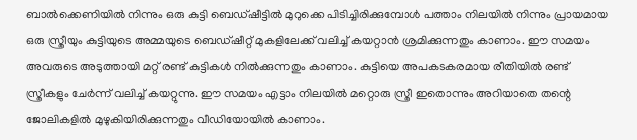ബാല്‍ക്കെണിയില്‍ നിന്നും ഒരു കുട്ടി ബെഡ്ഷീട്ടില്‍ മുറുക്കെ പിടിച്ചിരിക്കുമ്പോള്‍ പത്താം നിലയില്‍ നിന്നും പ്രായമായ ഒരു സ്ത്രീയും കുട്ടിയുടെ അമ്മയുടെ ബെഡ്ഷീറ്റ് മുകളിലേക്ക് വലിച്ച് കയറ്റാന്‍ ശ്രമിക്കുന്നതും കാണാം. ഈ സമയം അവരുടെ അടുത്തായി മറ്റ് രണ്ട് കുട്ടികള്‍ നില്‍ക്കുന്നതും കാണാം. കുട്ടിയെ അപകടകരമായ രീതിയില്‍ രണ്ട് സ്ത്രീകളും ചേര്‍ന്ന് വലിച്ച് കയറ്റുന്നു. ഈ സമയം എട്ടാം നിലയില്‍ മറ്റൊരു സ്ത്രീ ഇതൊന്നും അറിയാതെ തന്റെ ജോലികളില്‍ മുഴുകിയിരിക്കുന്നതും വീഡിയോയില്‍ കാണാം.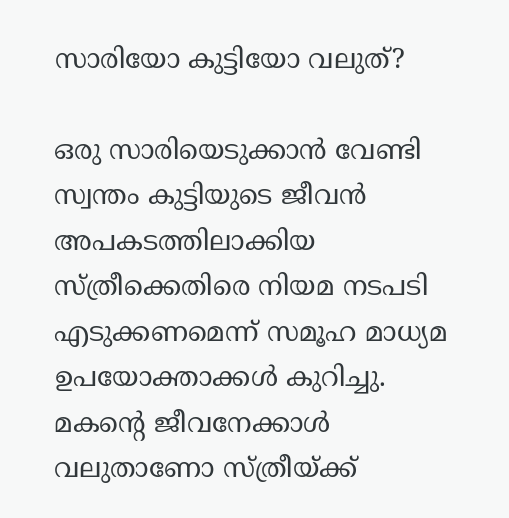സാരിയോ കുട്ടിയോ വലുത്?

ഒരു സാരിയെടുക്കാന്‍ വേണ്ടി സ്വന്തം കുട്ടിയുടെ ജീവന്‍ അപകടത്തിലാക്കിയ സ്ത്രീക്കെതിരെ നിയമ നടപടി എടുക്കണമെന്ന് സമൂഹ മാധ്യമ ഉപയോക്താക്കള്‍ കുറിച്ചു. മകന്റെ ജീവനേക്കാള്‍ വലുതാണോ സ്ത്രീയ്ക്ക്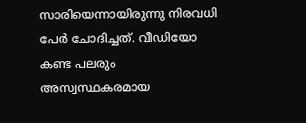സാരിയെന്നായിരുന്നു നിരവധി പേര്‍ ചോദിച്ചത്. വീഡിയോ കണ്ട പലരും അസ്വസ്ഥകരമായ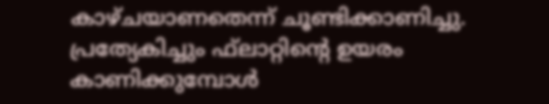കാഴ്ചയാണതെന്ന് ചൂണ്ടിക്കാണിച്ചു. പ്രത്യേകിച്ചും ഫ്‌ലാറ്റിന്റെ ഉയരം കാണിക്കുമ്പോള്‍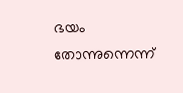ഭയം തോന്നുന്നെന്ന്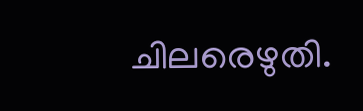ചിലരെഴുതി.